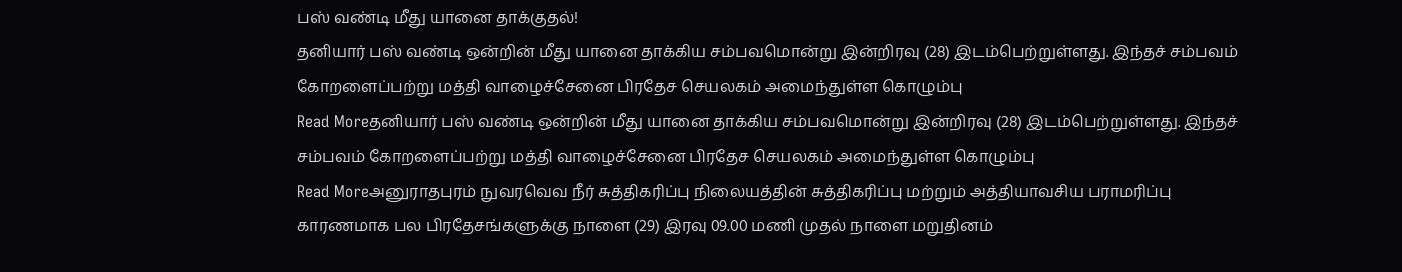பஸ் வண்டி மீது யானை தாக்குதல்!
தனியார் பஸ் வண்டி ஒன்றின் மீது யானை தாக்கிய சம்பவமொன்று இன்றிரவு (28) இடம்பெற்றுள்ளது. இந்தச் சம்பவம் கோறளைப்பற்று மத்தி வாழைச்சேனை பிரதேச செயலகம் அமைந்துள்ள கொழும்பு
Read Moreதனியார் பஸ் வண்டி ஒன்றின் மீது யானை தாக்கிய சம்பவமொன்று இன்றிரவு (28) இடம்பெற்றுள்ளது. இந்தச் சம்பவம் கோறளைப்பற்று மத்தி வாழைச்சேனை பிரதேச செயலகம் அமைந்துள்ள கொழும்பு
Read Moreஅனுராதபுரம் நுவரவெவ நீர் சுத்திகரிப்பு நிலையத்தின் சுத்திகரிப்பு மற்றும் அத்தியாவசிய பராமரிப்பு காரணமாக பல பிரதேசங்களுக்கு நாளை (29) இரவு 09.00 மணி முதல் நாளை மறுதினம்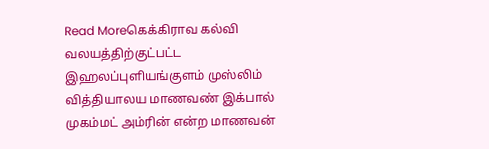Read Moreகெக்கிராவ கல்வி வலயத்திற்குட்பட்ட இஹலப்புளியங்குளம் முஸ்லிம் வித்தியாலய மாணவண் இக்பால் முகம்மட் அம்ரின் என்ற மாணவன்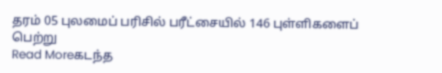தரம் 05 புலமைப் பரிசில் பரீட்சையில் 146 புள்ளிகளைப் பெற்று
Read Moreகடந்த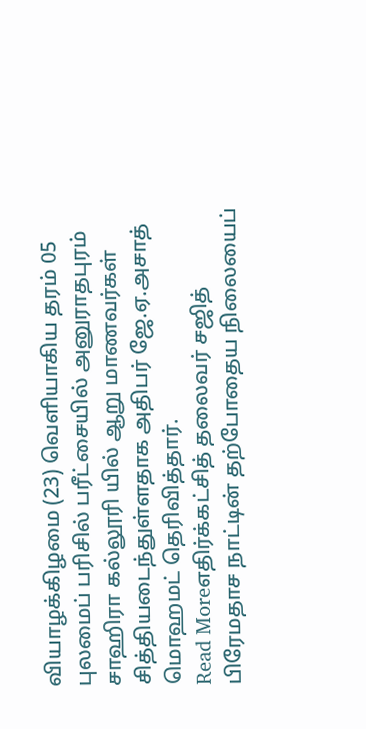வியாழக்கிழமை (23) வெளியாகிய தரம் 05 புலமைப் பரிசில் பரீட்சையில் அனுராதபுரம் சாஹிரா கல்லூரி யில் ஆறு மாணவர்கள் சித்தியடைந்துள்ளதாக அதிபர் ஜே.ஏ.அசாத் மொஹமட் தெரிவித்தார்.
Read Moreஎதிர்க்கட்சித் தலைவர் சஜித் பிரேமதாச நாட்டின் தற்போதைய நிலையைப்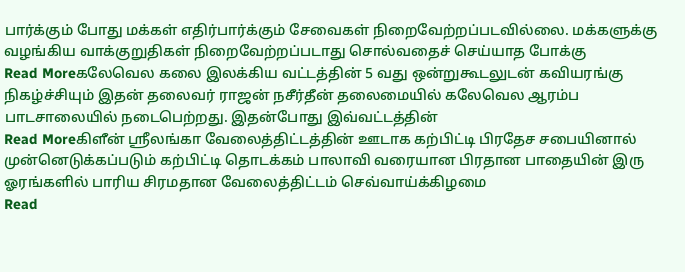பார்க்கும் போது மக்கள் எதிர்பார்க்கும் சேவைகள் நிறைவேற்றப்படவில்லை. மக்களுக்கு வழங்கிய வாக்குறுதிகள் நிறைவேற்றப்படாது சொல்வதைச் செய்யாத போக்கு
Read Moreகலேவெல கலை இலக்கிய வட்டத்தின் 5 வது ஒன்றுகூடலுடன் கவியரங்கு நிகழ்ச்சியும் இதன் தலைவர் ராஜன் நசீர்தீன் தலைமையில் கலேவெல ஆரம்ப பாடசாலையில் நடைபெற்றது. இதன்போது இவ்வட்டத்தின்
Read Moreகிளீன் ஸ்ரீலங்கா வேலைத்திட்டத்தின் ஊடாக கற்பிட்டி பிரதேச சபையினால் முன்னெடுக்கப்படும் கற்பிட்டி தொடக்கம் பாலாவி வரையான பிரதான பாதையின் இரு ஓரங்களில் பாரிய சிரமதான வேலைத்திட்டம் செவ்வாய்க்கிழமை
Read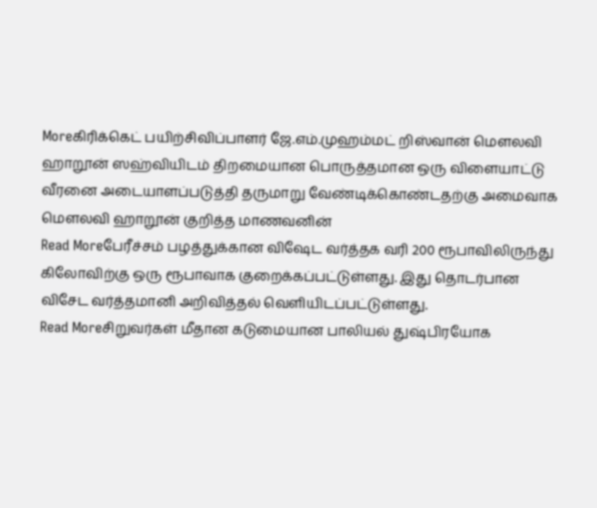Moreகிரிக்கெட் பயிற்சிவிப்பாளர் ஜே.எம்.முஹம்மட் றிஸ்வான் மௌலவி ஹாறூன் ஸஹ்வியிடம் திறமையான பொருத்தமான ஒரு விளையாட்டு வீரனை அடையாளப்படுத்தி தருமாறு வேண்டிக்கொண்டதற்கு அமைவாக மௌலவி ஹாறூன் குறித்த மாணவனின்
Read Moreபேரீச்சம் பழத்துக்கான விஷேட வர்த்தக வரி 200 ரூபாவிலிருந்து கிலோவிற்கு ஒரு ரூபாவாக குறைக்கப்பட்டுள்ளது. இது தொடர்பான விசேட வர்த்தமானி அறிவித்தல் வெளியிடப்பட்டுள்ளது.
Read Moreசிறுவர்கள் மீதான கடுமையான பாலியல் துஷ்பிரயோக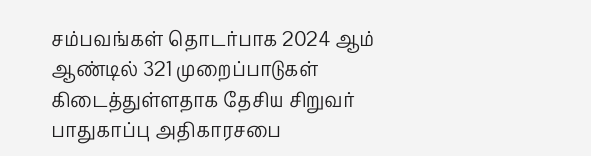சம்பவங்கள் தொடர்பாக 2024 ஆம் ஆண்டில் 321 முறைப்பாடுகள் கிடைத்துள்ளதாக தேசிய சிறுவர் பாதுகாப்பு அதிகாரசபை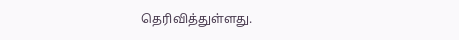தெரிவித்துள்ளது.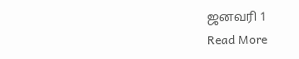ஜனவரி 1
Read More